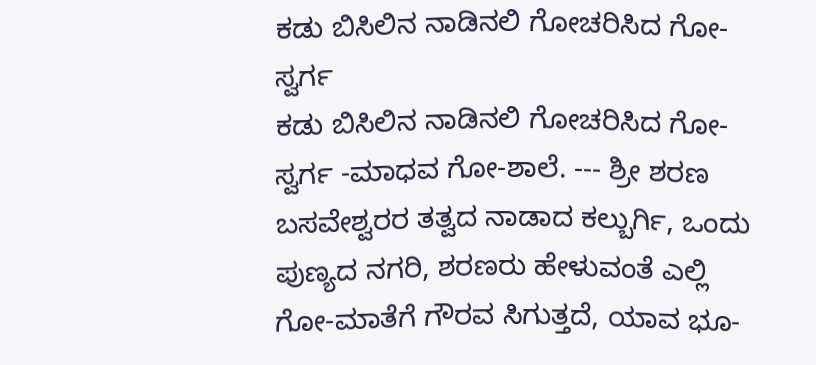ಕಡು ಬಿಸಿಲಿನ ನಾಡಿನಲಿ ಗೋಚರಿಸಿದ ಗೋ-ಸ್ವರ್ಗ
ಕಡು ಬಿಸಿಲಿನ ನಾಡಿನಲಿ ಗೋಚರಿಸಿದ ಗೋ-ಸ್ವರ್ಗ -ಮಾಧವ ಗೋ-ಶಾಲೆ. --- ಶ್ರೀ ಶರಣ ಬಸವೇಶ್ವರರ ತತ್ವದ ನಾಡಾದ ಕಲ್ಬುರ್ಗಿ, ಒಂದು ಪುಣ್ಯದ ನಗರಿ, ಶರಣರು ಹೇಳುವಂತೆ ಎಲ್ಲಿ ಗೋ-ಮಾತೆಗೆ ಗೌರವ ಸಿಗುತ್ತದೆ, ಯಾವ ಭೂ-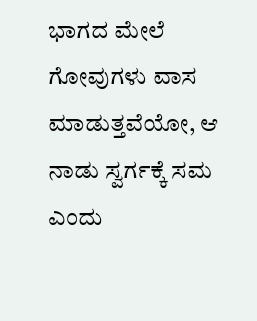ಭಾಗದ ಮೇಲೆ ಗೋವುಗಳು ವಾಸ ಮಾಡುತ್ತವೆಯೋ, ಆ ನಾಡು ಸ್ವರ್ಗಕ್ಕೆ ಸಮ ಎಂದು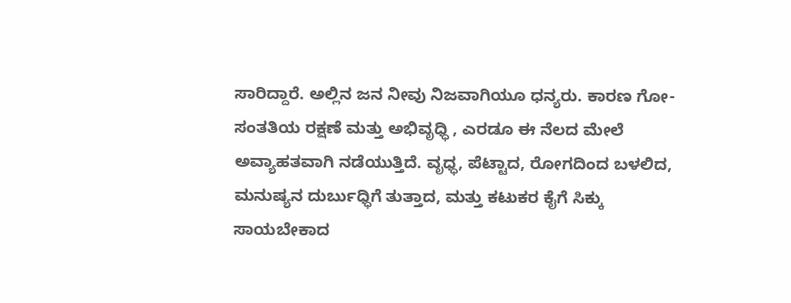ಸಾರಿದ್ದಾರೆ. ಅಲ್ಲಿನ ಜನ ನೀವು ನಿಜವಾಗಿಯೂ ಧನ್ಯರು. ಕಾರಣ ಗೋ-ಸಂತತಿಯ ರಕ್ಷಣೆ ಮತ್ತು ಅಭಿವೃಧ್ಧಿ , ಎರಡೂ ಈ ನೆಲದ ಮೇಲೆ ಅವ್ಯಾಹತವಾಗಿ ನಡೆಯುತ್ತಿದೆ. ವೃಧ್ಧ, ಪೆಟ್ಟಾದ, ರೋಗದಿಂದ ಬಳಲಿದ, ಮನುಷ್ಯನ ದುರ್ಬುಧ್ಧಿಗೆ ತುತ್ತಾದ, ಮತ್ತು ಕಟುಕರ ಕೈಗೆ ಸಿಕ್ಕು ಸಾಯಬೇಕಾದ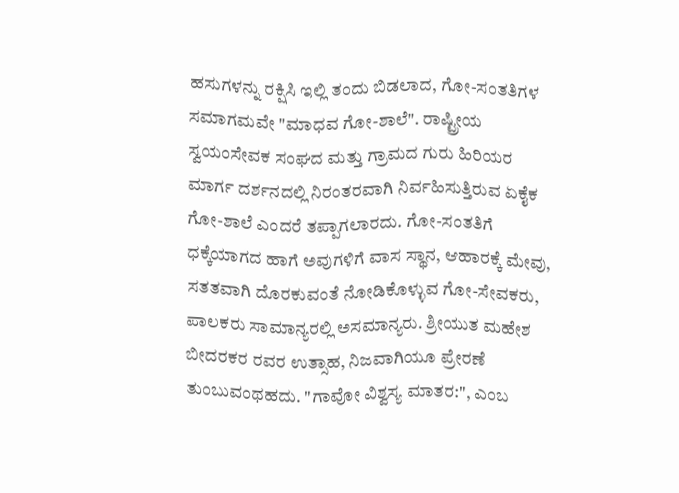ಹಸುಗಳನ್ನು ರಕ್ಷಿಸಿ ಇಲ್ಲಿ ತಂದು ಬಿಡಲಾದ, ಗೋ-ಸಂತತಿಗಳ ಸಮಾಗಮವೇ "ಮಾಧವ ಗೋ-ಶಾಲೆ". ರಾಷ್ಟ್ರೀಯ ಸ್ವಯಂಸೇವಕ ಸಂಘದ ಮತ್ತು ಗ್ರಾಮದ ಗುರು ಹಿರಿಯರ ಮಾರ್ಗ ದರ್ಶನದಲ್ಲಿ ನಿರಂತರವಾಗಿ ನಿರ್ವಹಿಸುತ್ತಿರುವ ಏಕೈಕ ಗೋ-ಶಾಲೆ ಎಂದರೆ ತಪ್ಪಾಗಲಾರದು. ಗೋ-ಸಂತತಿಗೆ ಧಕ್ಕೆಯಾಗದ ಹಾಗೆ ಅವುಗಳಿಗೆ ವಾಸ ಸ್ಥಾನ, ಆಹಾರಕ್ಕೆ ಮೇವು, ಸತತವಾಗಿ ದೊರಕುವಂತೆ ನೋಡಿಕೊಳ್ಳುವ ಗೋ-ಸೇವಕರು, ಪಾಲಕರು ಸಾಮಾನ್ಯರಲ್ಲಿ ಅಸಮಾನ್ಯರು. ಶ್ರೀಯುತ ಮಹೇಶ ಬೀದರಕರ ರವರ ಉತ್ಸಾಹ, ನಿಜವಾಗಿಯೂ ಪ್ರೇರಣೆ ತುಂಬುವಂಥಹದು. "ಗಾವೋ ವಿಶ್ವಸ್ಯ ಮಾತರ:", ಎಂಬ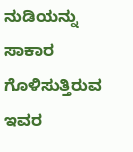ನುಡಿಯನ್ನು ಸಾಕಾರ ಗೊಳಿಸುತ್ತಿರುವ ಇವರ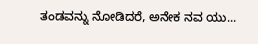ತಂಡವನ್ನು ನೋಡಿದರೆ, ಅನೇಕ ನವ ಯು...